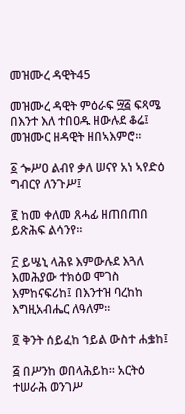መዝሙረ ዳዊት45

መዝሙረ ዳዊት ምዕራፍ ፵፭ ፍጻሜ በእንተ እለ ተበዐዱ ዘውሉደ ቆሬ፤ መዝሙር ዘዳዊት ዘበኣእምሮ።

፩ ጐሥዐ ልብየ ቃለ ሠናየ አነ ኣየድዕ ግብርየ ለንጉሥ፤

፪ ከመ ቀለመ ጸሓፊ ዘጠበጠበ ይጽሕፍ ልሳንየ።

፫ ይሤኒ ላሕዩ እምውሉደ እጓለ እመሕያው ተክዕወ ሞገስ እምከናፍሪከ፤ በእንተዝ ባረከከ እግዚአብሔር ለዓለም።

፬ ቅንት ሰይፈከ ኀይል ውስተ ሐቌከ፤

፭ በሥንከ ወበላሕይከ። አርትዕ ተሠራሕ ወንገሥ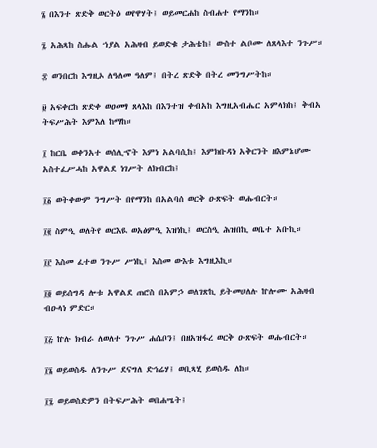፮ በእንተ ጽድቅ ወርትዕ ወየዋሃት፤ ወይመርሐከ ስብሐተ የማንከ።

፯ አሕጻከ ስሑል ኀያል አሕዛብ ይወድቁ ታሕቴከ፤ ውስተ ልቦሙ ለጸላእተ ንጉሥ።

፰ ወንበርከ እግዚኦ ለዓለመ ዓለም፤ በትረ ጽድቅ በትረ መንግሥትከ።

፱ አፍቀርከ ጽድቀ ወዐመፃ ጸላእከ በእንተዝ ቀብአከ እግዚአብሔር አምላክከ፤ ቅብአ ትፍሥሕት እምእለ ከማከ።

፲ ከርቤ ወቀንአተ ወሰሊኆት እምነ አልባሲከ፤ እምክቡዳነ አቅርንት ዘእምኔሆሙ አስተፈሥሓከ አዋልደ ነገሥት ለክብርከ፤

፲፩ ወትቀውም ንግሥት በየማንከ በአልባሰ ወርቅ ዑጽፍት ወሑብርት።

፲፪ ስምዒ ወለትየ ወርእዪ ወአፅምዒ እዝነኪ፤ ወርስዒ ሕዝበኪ ወቤተ አቡኪ።

፲፫ እስመ ፈተወ ንጉሥ ሥነኪ፤ እስመ ውእቱ እግዚእኪ።

፲፬ ወይሰግዳ ሎቱ አዋልደ ጠሮስ በአምኃ ወለገጽኪ ይትመሀለሉ ኵሎሙ አሕዛብ ብዑላነ ምድር።

፲፭ ኵሉ ክብራ ለወለተ ንጉሥ ሐሴቦን፤ በዘአዝፋረ ወርቅ ዑጽፍት ወሑብርት።

፲፮ ወይወስዱ ለንጉሥ ደናግለ ድኅሬሃ፤ ወቢጻሂ ይወስዱ ለከ።

፲፯ ወይወስድዎን በትፍሥሕት ወበሐሤት፤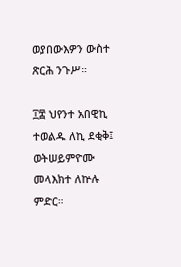ወያበውእዎን ውስተ ጽርሕ ንጉሥ።

፲፰ ህየንተ አበዊኪ ተወልዱ ለኪ ደቂቅ፤ ወትሠይምዮሙ መላእክተ ለኵሉ ምድር።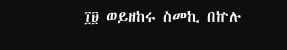፲፱ ወይዘከሩ ስመኪ በኵሉ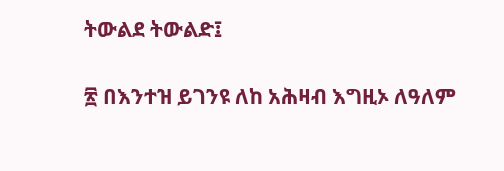ትውልደ ትውልድ፤

፳ በእንተዝ ይገንዩ ለከ አሕዛብ እግዚኦ ለዓለም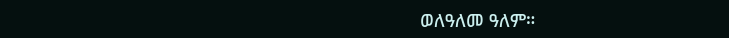ወለዓለመ ዓለም።